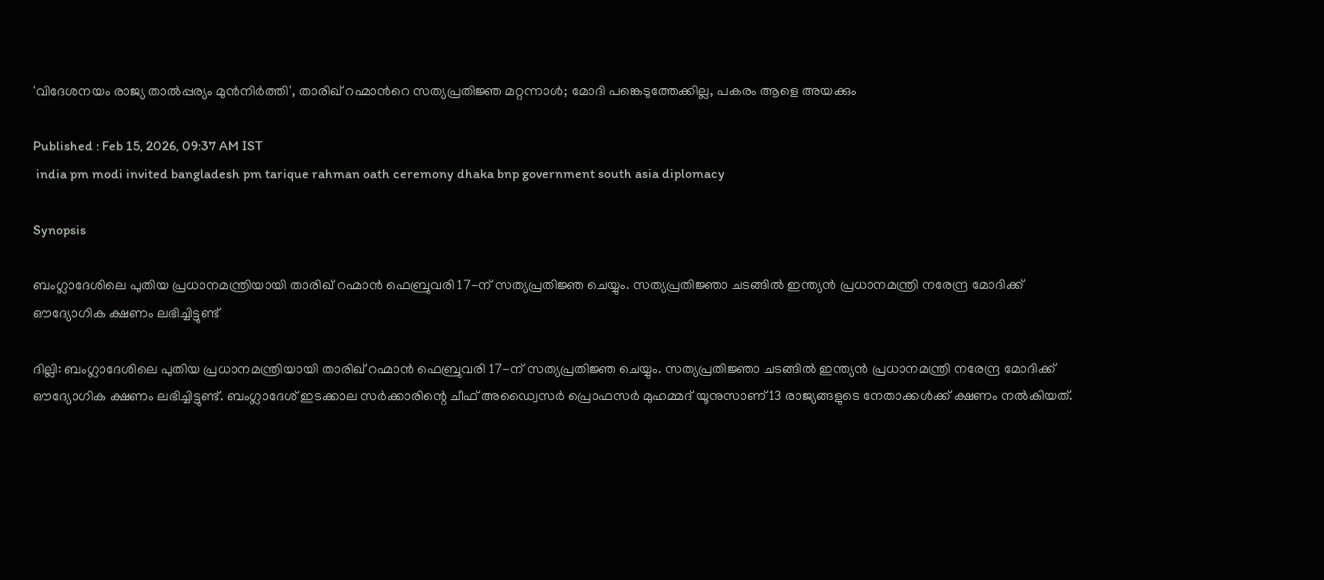'വിദേശനയം രാജ്യ താല്‍പ്പര്യം മുൻനി‌ർത്തി', താരിഖ് റഹ്മാന്‍റെ സത്യപ്രതിജ്ഞ മറ്റന്നാൾ; മോദി പങ്കെടുത്തേക്കില്ല, പകരം ആളെ അയക്കും

Published : Feb 15, 2026, 09:37 AM IST
 india pm modi invited bangladesh pm tarique rahman oath ceremony dhaka bnp government south asia diplomacy

Synopsis

ബംഗ്ലാദേശിലെ പുതിയ പ്രധാനമന്ത്രിയായി താരിഖ് റഹ്മാൻ ഫെബ്രുവരി 17-ന് സത്യപ്രതിജ്ഞ ചെയ്യും. സത്യപ്രതിജ്ഞാ ചടങ്ങില്‍ ഇന്ത്യൻ പ്രധാനമന്ത്രി നരേന്ദ്ര മോദിക്ക് ഔദ്യോഗിക ക്ഷണം ലഭിച്ചിട്ടുണ്ട്

ദില്ലി: ബംഗ്ലാദേശിലെ പുതിയ പ്രധാനമന്ത്രിയായി താരിഖ് റഹ്മാൻ ഫെബ്രുവരി 17-ന് സത്യപ്രതിജ്ഞ ചെയ്യും. സത്യപ്രതിജ്ഞാ ചടങ്ങില്‍ ഇന്ത്യൻ പ്രധാനമന്ത്രി നരേന്ദ്ര മോദിക്ക് ഔദ്യോഗിക ക്ഷണം ലഭിച്ചിട്ടുണ്ട്. ബംഗ്ലാദേശ് ഇടക്കാല സർക്കാരിന്റെ ചീഫ് അഡ്വൈസർ പ്രൊഫസർ മുഹമ്മദ് യൂനുസാണ് 13 രാജ്യങ്ങളുടെ നേതാക്കൾക്ക് ക്ഷണം നൽകിയത്.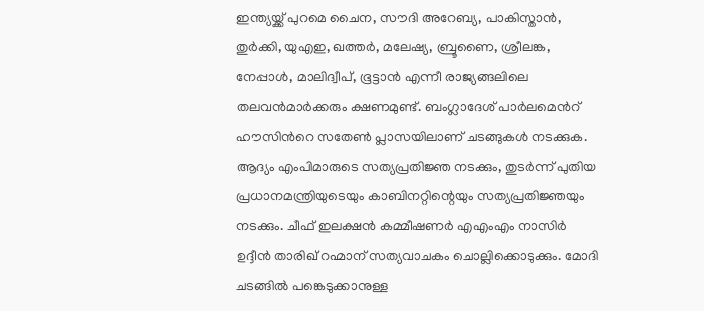ഇന്ത്യയ്ക്ക് പുറമെ ചൈന, സൗദി അറേബ്യ, പാകിസ്താൻ, തുർക്കി, യുഎഇ, ഖത്തർ, മലേഷ്യ, ബ്രൂണൈ, ശ്രീലങ്ക, നേപ്പാൾ, മാലിദ്വീപ്, ഭൂട്ടാൻ എന്നീ രാജ്യങ്ങലിലെ തലവൻമാർക്കരും ക്ഷണമുണ്ട്. ബംഗ്ലാദേശ് പാർലമെന്‍റ് ഹൗസിന്‍റെ സതേൺ പ്ലാസയിലാണ് ചടങ്ങുകൾ നടക്കുക. ആദ്യം എംപിമാരുടെ സത്യപ്രതിജ്ഞ നടക്കും, തുടർന്ന് പുതിയ പ്രധാനമന്ത്രിയുടെയും കാബിനറ്റിന്റെയും സത്യപ്രതിജ്ഞയും നടക്കും. ചീഫ് ഇലക്ഷൻ കമ്മീഷണർ എഎംഎം നാസിർ ഉദ്ദീൻ താരിഖ് റഹ്മാന് സത്യവാചകം ചൊല്ലിക്കൊടുക്കും. മോദി ചടങ്ങില്‍ പങ്കെടുക്കാനുള്ള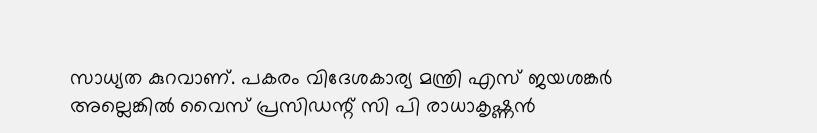സാധ്യത കുറവാണ്. പകരം വിദേശകാര്യ മന്ത്രി എസ് ജയശങ്കർ അല്ലെങ്കിൽ വൈസ് പ്രസിഡന്റ് സി പി രാധാകൃഷ്ണൻ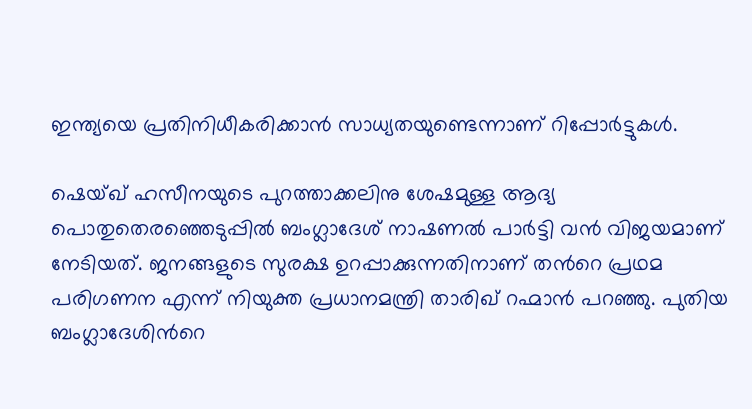ഇന്ത്യയെ പ്രതിനിധീകരിക്കാൻ സാധ്യതയുണ്ടെന്നാണ് റിപ്പോർട്ടുകൾ.

ഷെയ്ഖ് ഹസീനയുടെ പുറത്താക്കലിനു ശേഷമുള്ള ആദ്യ പൊതുതെരഞ്ഞെടുപ്പിൽ ബംഗ്ലാദേശ് നാഷണല്‍ പാർട്ടി വൻ വിജയമാണ് നേടിയത്. ജനങ്ങളുടെ സുരക്ഷ ഉറപ്പാക്കുന്നതിനാണ് തന്‍റെ പ്രഥമ പരിഗണന എന്ന് നിയുക്ത പ്രധാനമന്ത്രി താരിഖ് റഹ്മാൻ പറഞ്ഞു. പുതിയ ബംഗ്ലാദേശിന്‍റെ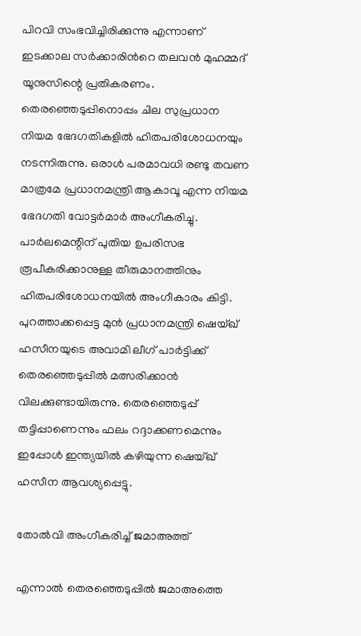പിറവി സംഭവിച്ചിരിക്കുന്നു എന്നാണ് ഇടക്കാല സർക്കാരിന്‍റെ തലവൻ മുഹമ്മദ് യൂനുസിന്റെ പ്രതികരണം. തെരഞ്ഞെടുപ്പിനൊപ്പം ചില സുപ്രധാന നിയമ ഭേദഗതികളിൽ ഹിതപരിശോധനയും നടന്നിരുന്നു. ഒരാൾ പരമാവധി രണ്ടു തവണ മാത്രമേ പ്രധാനമന്ത്രി ആകാവൂ എന്ന നിയമ ഭേദഗതി വോട്ടർമാർ അംഗീകരിച്ചു. പാർലമെന്റിന് പുതിയ ഉപരിസഭ രൂപീകരിക്കാനുള്ള തീരുമാനത്തിനും ഹിതപരിശോധനയിൽ അംഗീകാരം കിട്ടി. പുറത്താക്കപ്പെട്ട മുൻ പ്രധാനമന്ത്രി ഷെയ്ഖ് ഹസീനയുടെ അവാമി ലീഗ് പാർട്ടിക്ക് തെരഞ്ഞെടുപ്പിൽ മത്സരിക്കാൻ വിലക്കുണ്ടായിരുന്നു. തെരഞ്ഞെടുപ്പ് തട്ടിപ്പാണെന്നും ഫലം റദ്ദാക്കണമെന്നും ഇപ്പോൾ ഇന്ത്യയിൽ കഴിയുന്ന ഷെയ്ഖ് ഹസീന ആവശ്യപ്പെട്ടു.

തോല്‍വി അംഗീകരിച്ച് ജമാഅത്ത്

എന്നാല്‍ തെരഞ്ഞെടുപ്പിൽ ജമാഅത്തെ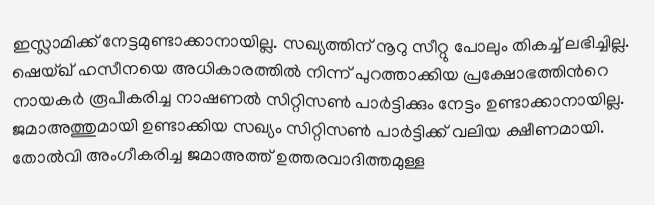ഇസ്ലാമിക്ക് നേട്ടമുണ്ടാക്കാനായില്ല. സഖ്യത്തിന് നൂറു സീറ്റു പോലും തികച്ച് ലഭിച്ചില്ല. ഷെയ്ഖ് ഹസീനയെ അധികാരത്തിൽ നിന്ന് പുറത്താക്കിയ പ്രക്ഷോഭത്തിന്‍റെ നായകർ രൂപീകരിച്ച നാഷണൽ സിറ്റിസൺ പാർട്ടിക്കും നേട്ടം ഉണ്ടാക്കാനായില്ല. ജമാഅത്തുമായി ഉണ്ടാക്കിയ സഖ്യം സിറ്റിസൺ പാർട്ടിക്ക് വലിയ ക്ഷീണമായി. തോൽവി അംഗീകരിച്ച ജമാഅത്ത് ഉത്തരവാദിത്തമുള്ള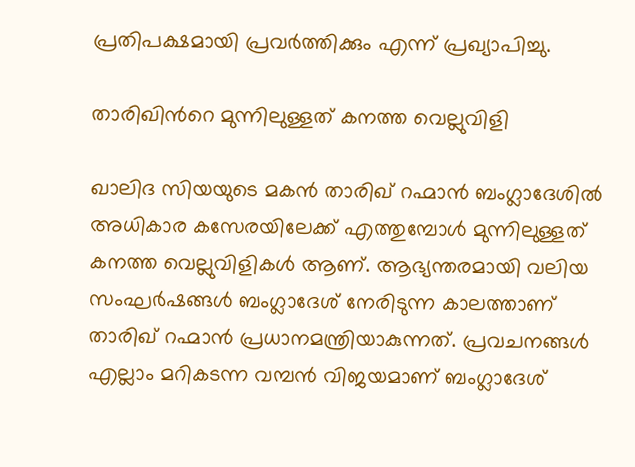പ്രതിപക്ഷമായി പ്രവർത്തിക്കും എന്ന് പ്രഖ്യാപിച്ചു.

താരിഖിന്‍റെ മുന്നിലുള്ളത് കനത്ത വെല്ലുവിളി

ഖാലിദ സിയയുടെ മകൻ താരിഖ് റഹ്മാൻ ബംഗ്ലാദേശിൽ അധികാര കസേരയിലേക്ക് എത്തുമ്പോൾ മുന്നിലുള്ളത് കനത്ത വെല്ലുവിളികൾ ആണ്. ആഭ്യന്തരമായി വലിയ സംഘർഷങ്ങൾ ബംഗ്ലാദേശ് നേരിടുന്ന കാലത്താണ് താരിഖ് റഹ്മാൻ പ്രധാനമന്ത്രിയാകുന്നത്. പ്രവചനങ്ങൾ എല്ലാം മറികടന്ന വമ്പൻ വിജയമാണ് ബംഗ്ലാദേശ്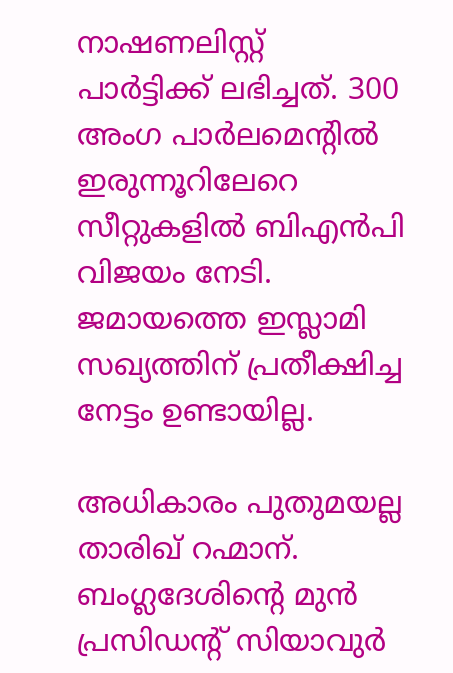നാഷണലിസ്റ്റ് പാർട്ടിക്ക് ലഭിച്ചത്. 300 അംഗ പാർലമെന്റിൽ ഇരുന്നൂറിലേറെ സീറ്റുകളിൽ ബിഎൻപി വിജയം നേടി. ജമായത്തെ ഇസ്ലാമി സഖ്യത്തിന് പ്രതീക്ഷിച്ച നേട്ടം ഉണ്ടായില്ല.

അധികാരം പുതുമയല്ല താരിഖ് റഹ്മാന്. ബംഗ്ലദേശിന്റെ മുൻ പ്രസിഡന്റ് സിയാവുർ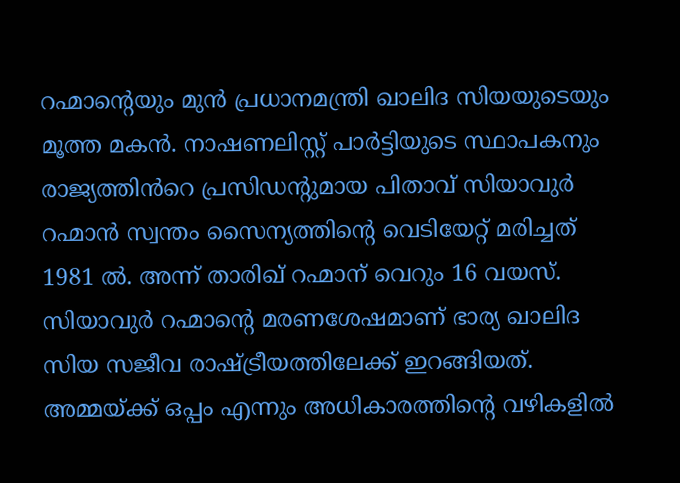റഹ്മാന്റെയും മുൻ പ്രധാനമന്ത്രി ഖാലിദ സിയയുടെയും മൂത്ത മകൻ. നാഷണലിസ്റ്റ് പാർട്ടിയുടെ സ്ഥാപകനും രാജ്യത്തിൻറെ പ്രസിഡന്റുമായ പിതാവ് സിയാവുർ റഹ്മാൻ സ്വന്തം സൈന്യത്തിന്റെ വെടിയേറ്റ് മരിച്ചത് 1981 ൽ. അന്ന് താരിഖ് റഹ്മാന് വെറും 16 വയസ്. സിയാവുർ റഹ്മാന്റെ മരണശേഷമാണ് ഭാര്യ ഖാലിദ സിയ സജീവ രാഷ്ട്രീയത്തിലേക്ക് ഇറങ്ങിയത്. അമ്മയ്ക്ക് ഒപ്പം എന്നും അധികാരത്തിന്റെ വഴികളിൽ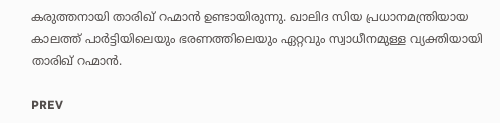കരുത്തനായി താരിഖ് റഹ്മാൻ ഉണ്ടായിരുന്നു. ഖാലിദ സിയ പ്രധാനമന്ത്രിയായ കാലത്ത് പാർട്ടിയിലെയും ഭരണത്തിലെയും ഏറ്റവും സ്വാധീനമുള്ള വ്യക്തിയായി താരിഖ് റഹ്മാൻ.

PREV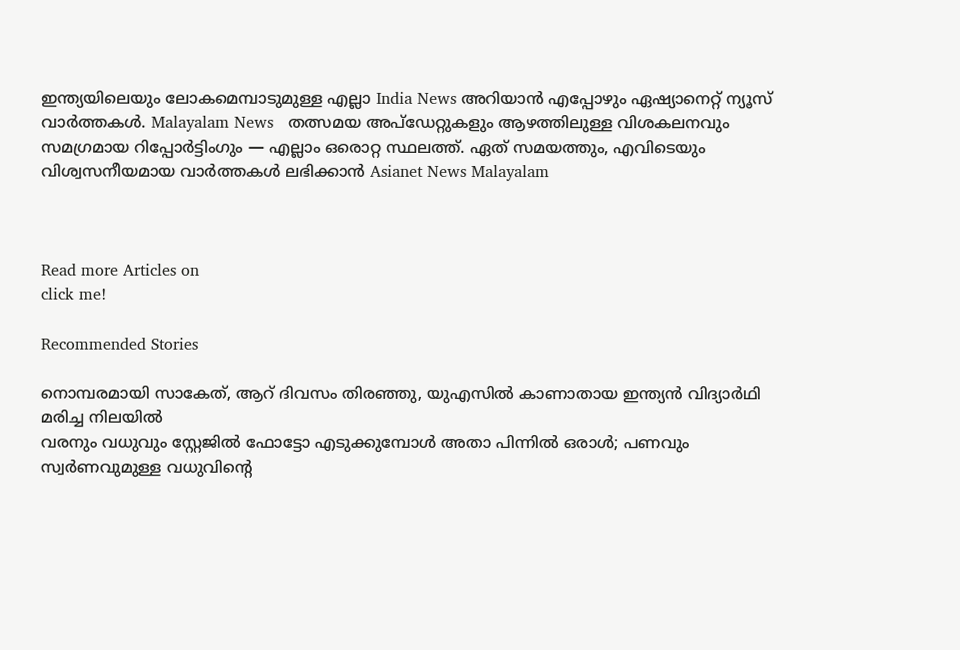ഇന്ത്യയിലെയും ലോകമെമ്പാടുമുള്ള എല്ലാ India News അറിയാൻ എപ്പോഴും ഏഷ്യാനെറ്റ് ന്യൂസ് വാർത്തകൾ. Malayalam News   തത്സമയ അപ്‌ഡേറ്റുകളും ആഴത്തിലുള്ള വിശകലനവും സമഗ്രമായ റിപ്പോർട്ടിംഗും — എല്ലാം ഒരൊറ്റ സ്ഥലത്ത്. ഏത് സമയത്തും, എവിടെയും വിശ്വസനീയമായ വാർത്തകൾ ലഭിക്കാൻ Asianet News Malayalam



Read more Articles on
click me!

Recommended Stories

നൊമ്പരമായി സാകേത്, ആറ് ദിവസം തിരഞ്ഞു, യുഎസില്‍ കാണാതായ ഇന്ത്യന്‍ വിദ്യാര്‍ഥി മരിച്ച നിലയിൽ
വരനും വധുവും സ്റ്റേജിൽ ഫോട്ടോ എടുക്കുമ്പോൾ അതാ പിന്നിൽ ഒരാൾ; പണവും സ്വ‌‌ർണവുമുള്ള വധുവിന്റെ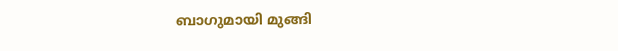ബാഗുമായി മുങ്ങി